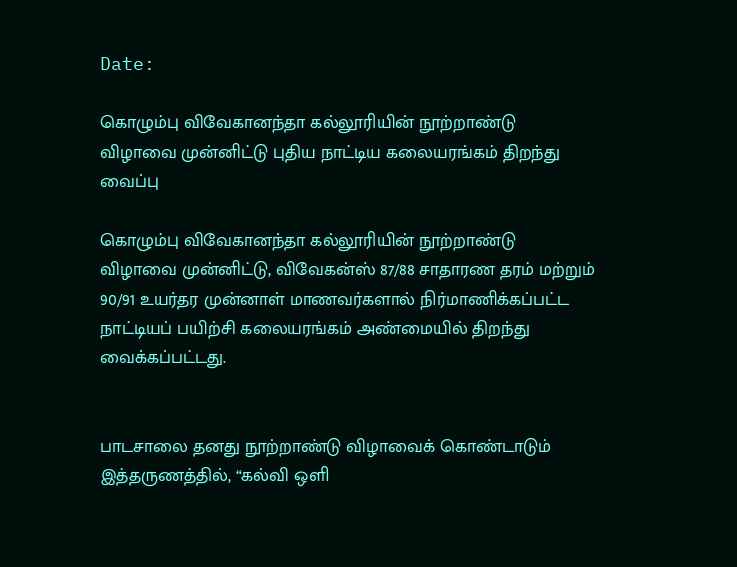Date:

கொழும்பு விவேகானந்தா கல்லூரியின் நூற்றாண்டு விழாவை முன்னிட்டு புதிய நாட்டிய கலையரங்கம் திறந்து வைப்பு

கொழும்பு விவேகானந்தா கல்லூரியின் நூற்றாண்டு விழாவை முன்னிட்டு, விவேகன்ஸ் 87/88 சாதாரண தரம் மற்றும் 90/91 உயர்தர முன்னாள் மாணவர்களால் நிர்மாணிக்கப்பட்ட நாட்டியப் பயிற்சி கலையரங்கம் அண்மையில் திறந்து வைக்கப்பட்டது.


பாடசாலை தனது நூற்றாண்டு விழாவைக் கொண்டாடும் இத்தருணத்தில், “கல்வி ஒளி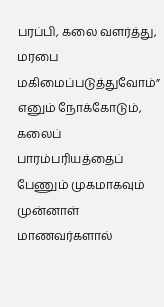பரப்பி, கலை வளர்த்து, மரபை மகிமைப்படுத்துவோம்” எனும் நோக்கோடும், கலைப் பாரம்பரியத்தைப் பேணும் முகமாகவும் முன்னாள் மாணவர்களால்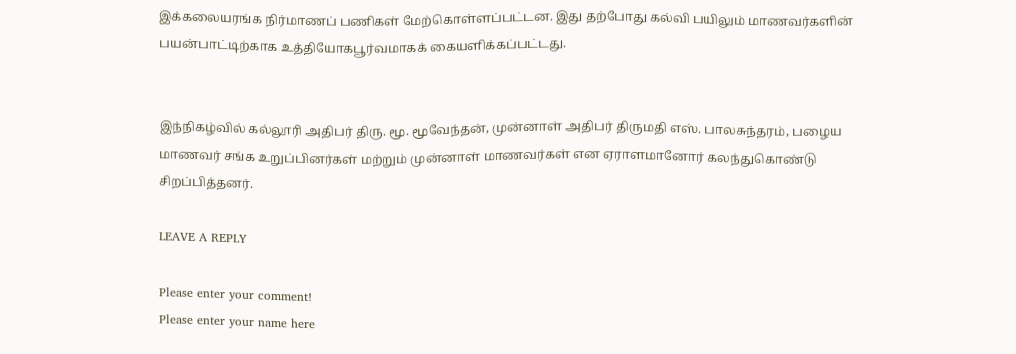இக்கலையரங்க நிர்மாணப் பணிகள் மேற்கொள்ளப்பட்டன. இது தற்போது கல்வி பயிலும் மாணவர்களின் பயன்பாட்டிற்காக உத்தியோகபூர்வமாகக் கையளிக்கப்பட்டது.


இந்நிகழ்வில் கல்லூரி அதிபர் திரு. மூ. மூவேந்தன், முன்னாள் அதிபர் திருமதி எஸ். பாலசுந்தரம், பழைய மாணவர் சங்க உறுப்பினர்கள் மற்றும் முன்னாள் மாணவர்கள் என ஏராளமானோர் கலந்துகொண்டு சிறப்பித்தனர்.

LEAVE A REPLY

Please enter your comment!
Please enter your name here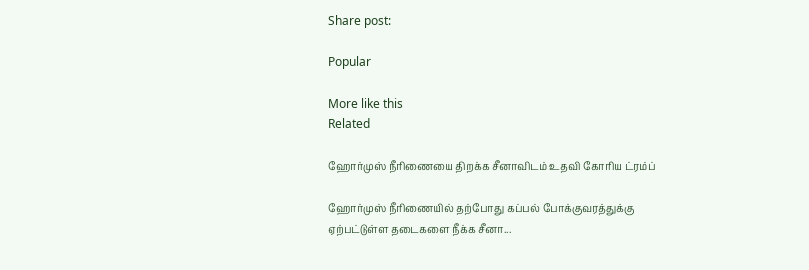Share post:

Popular

More like this
Related

ஹோர்முஸ் நீரிணையை திறக்க சீனாவிடம் உதவி கோரிய ட்ரம்ப்

ஹோர்முஸ் நீரிணையில் தற்போது கப்பல் போக்குவரத்துக்கு ஏற்பட்டுள்ள தடைகளை நீக்க சீனா...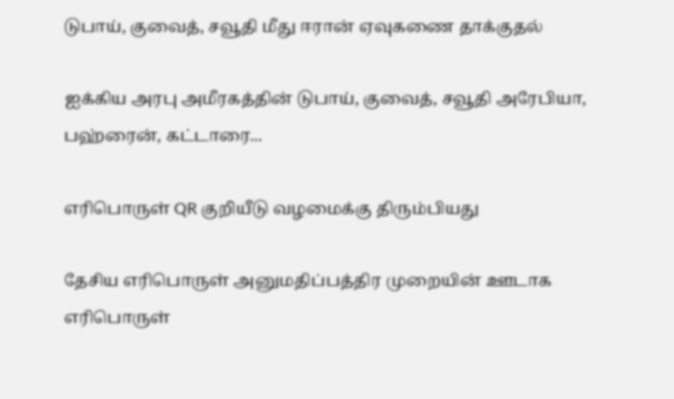டுபாய், குவைத், சவூதி மீது ஈரான் ஏவுகணை தாக்குதல்

ஐக்கிய அரபு அமீரகத்தின் டுபாய், குவைத், சவூதி அரேபியா, பஹ்ரைன், கட்டாரை...

எரிபொருள் QR குறியீடு வழமைக்கு திரும்பியது

தேசிய எரிபொருள் அனுமதிப்பத்திர முறையின் ஊடாக எரிபொருள்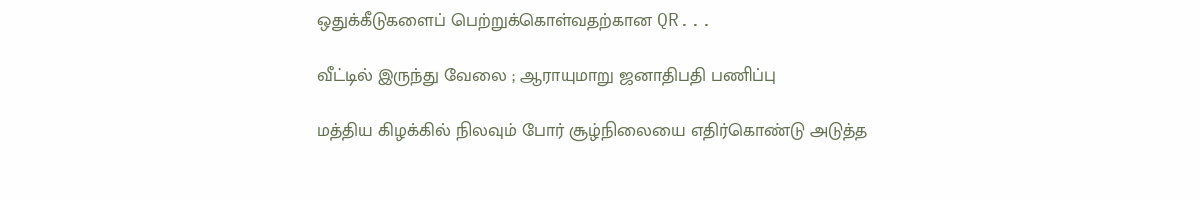ஒதுக்கீடுகளைப் பெற்றுக்கொள்வதற்கான QR...

வீட்டில் இருந்து வேலை ; ஆராயுமாறு ஜனாதிபதி பணிப்பு

மத்திய கிழக்கில் நிலவும் போர் சூழ்நிலையை எதிர்கொண்டு அடுத்த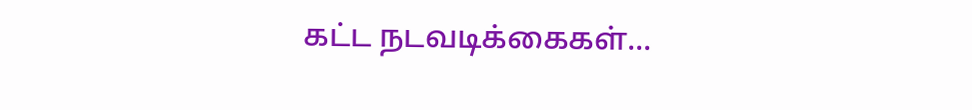கட்ட நடவடிக்கைகள்...